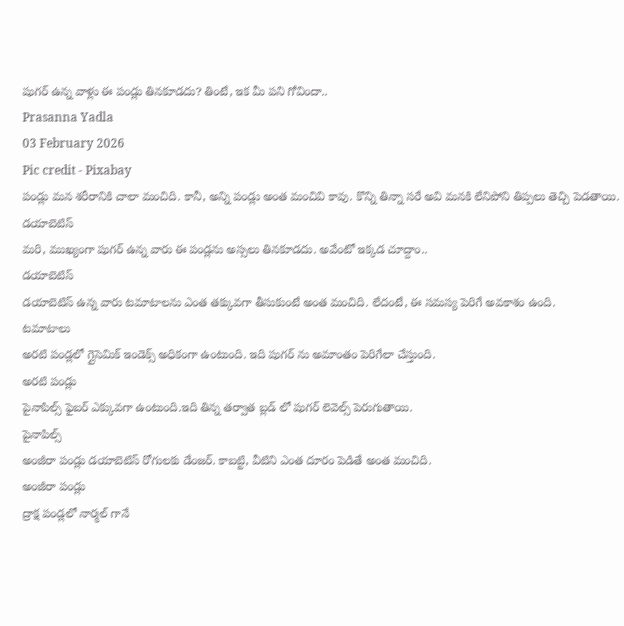షుగర్ ఉన్న వాళ్లు ఈ పండ్లు తినకూడదు? తింటే, ఇక మీ పని గోవిందా..
Prasanna Yadla
03 February 2026
Pic credit - Pixabay
పండ్లు మన శరీరానికి చాలా మంచిది. కానీ, అన్ని పండ్లు అంత మంచివి కావు. కొన్ని తిన్నా సరే అవి మనకి లేనిపోని తిప్పలు తెచ్చి పెడతాయి.
డయాబెటిస్
మరి, ముఖ్యంగా షుగర్ ఉన్న వారు ఈ పండ్లను అస్సలు తినకూడదు. అవేంటో ఇక్కడ చూద్దాం..
డయాబెటిస్
డయాబెటిస్ ఉన్న వారు టమాటాలను ఎంత తక్కువగా తీసుకుంటే అంత మంచిది. లేదంటే, ఈ సమస్య పెరిగే అవకాశం ఉంది.
టమాటాలు
అరటి పండ్లలో గ్లైసెమిక్ ఇండెక్స్ అధికంగా ఉంటుంది. ఇది షుగర్ ను అమాంతం పెరిగేలా చేస్తుంది.
అరటి పండ్లు
పైనాపిల్స్ ఫైబర్ ఎక్కువగా ఉంటుంది.ఇది తిన్న తర్వాత బ్లడ్ లో షుగర్ లెవెల్స్ పెరుగుతాయి.
పైనాపిల్స్
అంజీరా పండ్లు డయాబెటిస్ రోగులకు డేంజర్. కాబట్టి, వీటిని ఎంత దూరం పెడితే అంత మంచిది.
అంజీరా పండ్లు
ద్రాక్ష పండ్లలో నార్మల్ గానే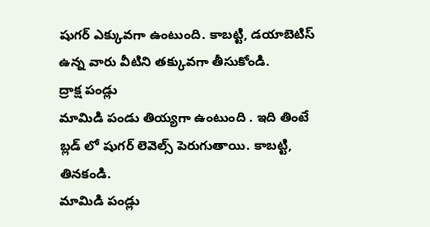షుగర్ ఎక్కువగా ఉంటుంది. కాబట్టి, డయాబెటిస్ ఉన్న వారు వీటిని తక్కువగా తీసుకోండి.
ద్రాక్ష పండ్లు
మామిడి పండు తియ్యగా ఉంటుంది . ఇది తింటే బ్లడ్ లో షుగర్ లెవెల్స్ పెరుగుతాయి. కాబట్టి, తినకండి.
మామిడి పండ్లు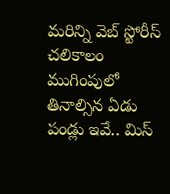మరిన్ని వెబ్ స్టోరీస్
చలికాలం ముగింపులో తినాల్సిన ఏడు పండ్లు ఇవే.. మిస్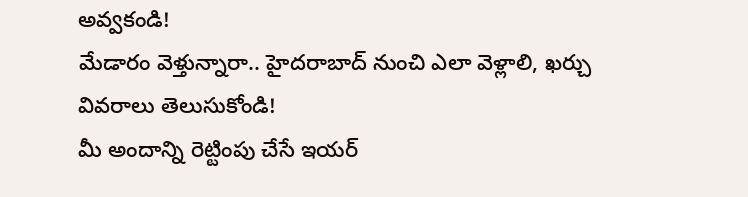అవ్వకండి!
మేడారం వెళ్తున్నారా.. హైదరాబాద్ నుంచి ఎలా వెళ్లాలి, ఖర్చు వివరాలు తెలుసుకోండి!
మీ అందాన్ని రెట్టింపు చేసే ఇయర్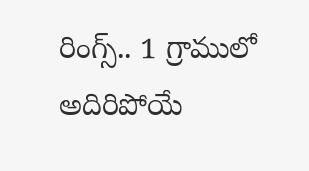రింగ్స్.. 1 గ్రాములో అదిరిపోయే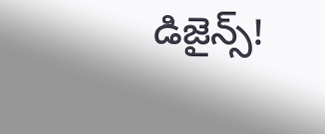డిజైన్స్!